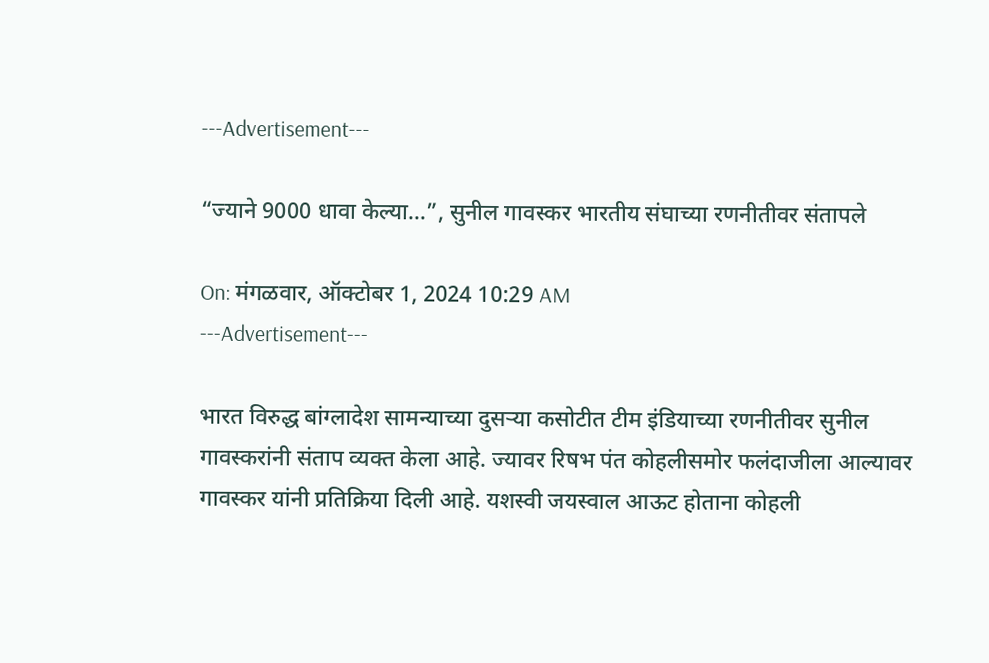---Advertisement---

“ज्याने 9000 धावा केल्या…”, सुनील गावस्कर भारतीय संघाच्या रणनीतीवर संतापले

On: मंगळवार, ऑक्टोबर 1, 2024 10:29 AM
---Advertisement---

भारत विरुद्ध बांग्लादेश सामन्याच्या दुसऱ्या कसोटीत टीम इंडियाच्या रणनीतीवर सुनील गावस्करांनी संताप व्यक्त केला आहे. ज्यावर रिषभ पंत कोहलीसमोर फलंदाजीला आल्यावर गावस्कर यांनी प्रतिक्रिया दिली आहे. यशस्वी जयस्वाल आऊट होताना कोहली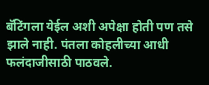बॅटिंगला येईल अशी अपेक्षा होती पण तसे झाले नाही. पंतला कोहलीच्या आधी फलंदाजीसाठी पाठवले.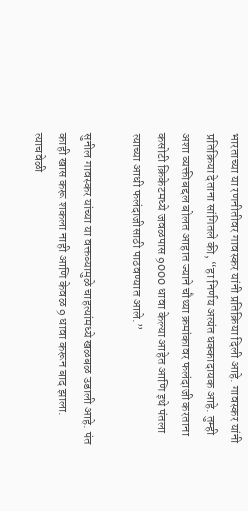भारताच्या या रणनीतीवर गावस्कर यांनी प्रतिक्रिया दिली आहे. गावस्कर यांनी प्रतिक्रिया देताना सांगितले की, “हा निर्णय अत्यंत धक्कादायक आहे. तुम्ही अशा व्यक्तीबद्दल बोलत आहात ज्याने चौथ्या क्रमांकावर फलंदाजी करताना कसोटी क्रिकेटमध्ये जवळपास 9000 धावा केल्या आहेत आणि इथे पंतला त्याच्या आधी फलंदाजीसाठी पाठवण्यात आले.”

सुनील गावस्कर यांच्या या वक्तव्यामुळे चाहत्यांमध्ये खळबळ उडाली आहे. पंत काही खास करू शकला नाही आणि केवळ 9 धावा करून बाद झाला. त्याचवेळी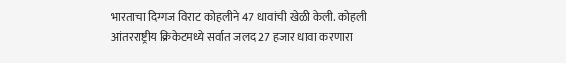भारताचा दिग्गज विराट कोहलीने 47 धावांची खेळी केली. कोहली आंतरराष्ट्रीय क्रिकेटमध्ये सर्वात जलद 27 हजार धावा करणारा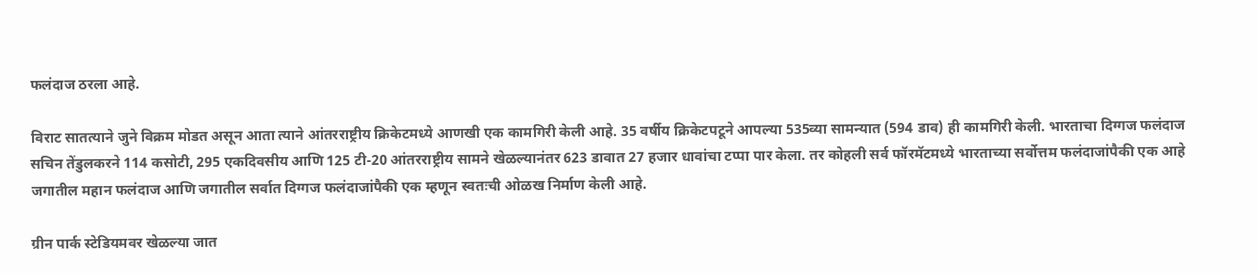फलंदाज ठरला आहे.

विराट सातत्याने जुने विक्रम मोडत असून आता त्याने आंतरराष्ट्रीय क्रिकेटमध्ये आणखी एक कामगिरी केली आहे. 35 वर्षीय क्रिकेटपटूने आपल्या 535व्या सामन्यात (594 डाव) ही कामगिरी केली. भारताचा दिग्गज फलंदाज सचिन तेंडुलकरने 114 कसोटी, 295 एकदिवसीय आणि 125 टी-20 आंतरराष्ट्रीय सामने खेळल्यानंतर 623 डावात 27 हजार धावांचा टप्पा पार केला. तर कोहली सर्व फॉरमॅटमध्ये भारताच्या सर्वोत्तम फलंदाजांपैकी एक आहे जगातील महान फलंदाज आणि जगातील सर्वात दिग्गज फलंदाजांपैकी एक म्हणून स्वतःची ओळख निर्माण केली आहे.

ग्रीन पार्क स्टेडियमवर खेळल्या जात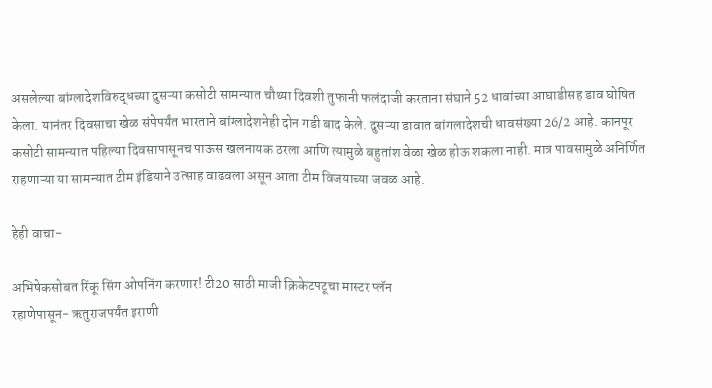असलेल्या बांग्लादेशविरुद्धच्या दुसऱ्या कसोटी सामन्यात चौथ्या दिवशी तुफानी फलंदाजी करताना संघाने 52 धावांच्या आघाडीसह डाव घोषित केला. यानंतर दिवसाचा खेळ संपेपर्यंत भारताने बांग्लादेशनेही दोन गडी बाद केले. दुसऱ्या डावात बांगलादेशची धावसंख्या 26/2 आहे. कानपूर कसोटी सामन्यात पहिल्या दिवसापासूनच पाऊस खलनायक ठरला आणि त्यामुळे बहुतांश वेळा खेळ होऊ शकला नाही. मात्र पावसामुळे अनिर्णित राहणाऱ्या या सामन्यात टीम इंडियाने उत्साह वाढवला असून आता टीम विजयाच्या जवळ आहे.

हेही वाचा-

अभिषेकसोबत रिंकू सिंग ओपनिंग करणार! टी20 साठी माजी क्रिकेटपटूचा मास्टर प्लॅन
रहाणेपासून- ऋतुराजपर्यंत इराणी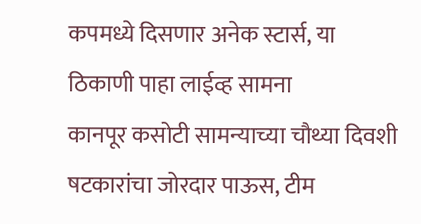कपमध्ये दिसणार अनेक स्टार्स, या ठिकाणी पाहा लाईव्ह सामना
कानपूर कसोटी सामन्याच्या चौथ्या दिवशी षटकारांचा जोरदार पाऊस, टीम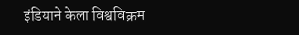इंडियाने केला विश्वविक्रम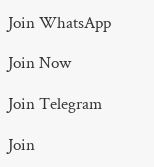Join WhatsApp

Join Now

Join Telegram

Join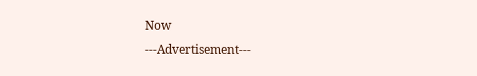Now
---Advertisement---